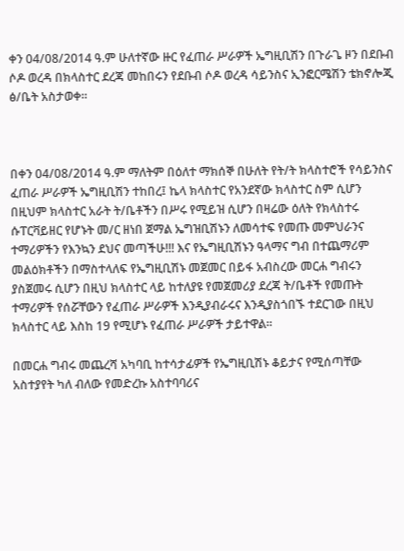ቀን 04/08/2014 ዓ.ም ሁለተኛው ዙር የፈጠራ ሥራዎች ኤግዚቢሽን በጉራጌ ዞን በደቡብ ሶዶ ወረዳ በክላስተር ደረጃ መከበሩን የደቡብ ሶዶ ወረዳ ሳይንስና ኢንፎርሜሽን ቴክኖሎጂ ፅ/ቤት አስታወቀ።



በቀን 04/08/2014 ዓ.ም ማለትም በዕለተ ማክሰኞ በሁለት የት/ት ክላስተሮች የሳይንስና ፈጠራ ሥራዎች ኤግዚቢሽን ተከበረ፤ ኬላ ክላስተር የአንደኛው ክላስተር ስም ሲሆን በዚህም ክላስተር አራት ት/ቤቶችን በሥሩ የሚይዝ ሲሆን በዛሬው ዕለት የክላስተሩ ሱፐርቫይዘር የሆኑት መ/ር ዘነበ ጀማል ኤግዝቢሽኑን ለመሳተፍ የመጡ መምህራንና ተማሪዎችን የእንኳን ደህና መጣችሁ!!! እና የኤግዚቢሽኑን ዓላማና ግብ በተጨማሪም መልዕክቶችን በማስተላለፍ የኤግዚቢሽኑ መጀመር በይፋ አብስረው መርሐ ግብሩን ያስጀመሩ ሲሆን በዚህ ክላስተር ላይ ከተለያዩ የመጀመሪያ ደረጃ ት/ቤቶች የመጡት ተማሪዎች የሰሯቸውን የፈጠራ ሥራዎች እንዲያብራሩና እንዲያስጎበኙ ተደርገው በዚህ ክላስተር ላይ እስከ 19 የሚሆኑ የፈጠራ ሥራዎች ታይተዋል።

በመርሐ ግብሩ መጨረሻ አካባቢ ከተሳታፊዎች የኤግዚቢሽኑ ቆይታና የሚሰጣቸው አስተያየት ካለ ብለው የመድረኩ አስተባባሪና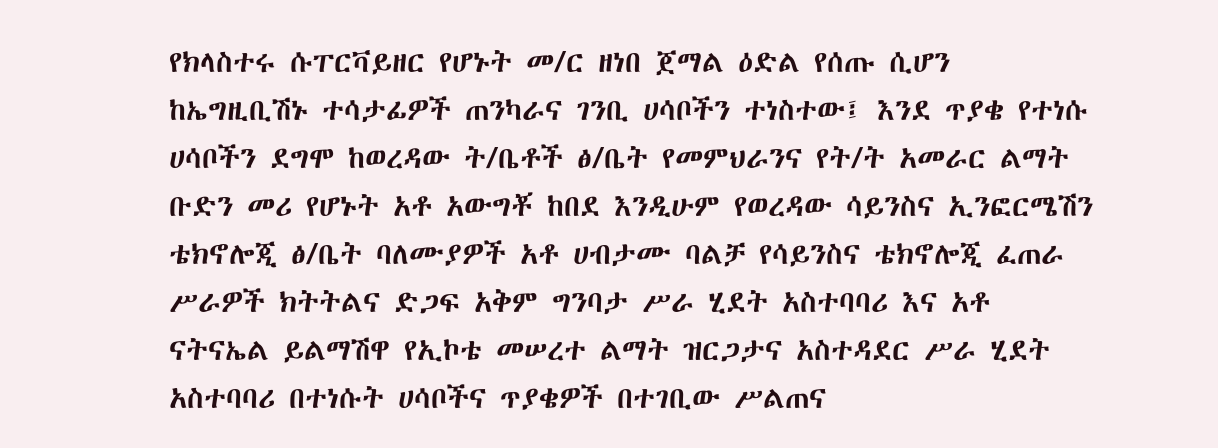የክላስተሩ ሱፐርቫይዘር የሆኑት መ/ር ዘነበ ጀማል ዕድል የሰጡ ሲሆን ከኤግዚቢሽኑ ተሳታፊዎች ጠንካራና ገንቢ ሀሳቦችን ተነስተው፤ እንደ ጥያቄ የተነሱ ሀሳቦችን ደግሞ ከወረዳው ት/ቤቶች ፅ/ቤት የመምህራንና የት/ት አመራር ልማት ቡድን መሪ የሆኑት አቶ አውግቾ ከበደ እንዲሁም የወረዳው ሳይንስና ኢንፎርሜሽን ቴክኖሎጂ ፅ/ቤት ባለሙያዎች አቶ ሀብታሙ ባልቻ የሳይንስና ቴክኖሎጂ ፈጠራ ሥራዎች ክትትልና ድጋፍ አቅም ግንባታ ሥራ ሂደት አስተባባሪ እና አቶ ናትናኤል ይልማሽዋ የኢኮቴ መሠረተ ልማት ዝርጋታና አስተዳደር ሥራ ሂደት አስተባባሪ በተነሱት ሀሳቦችና ጥያቄዎች በተገቢው ሥልጠና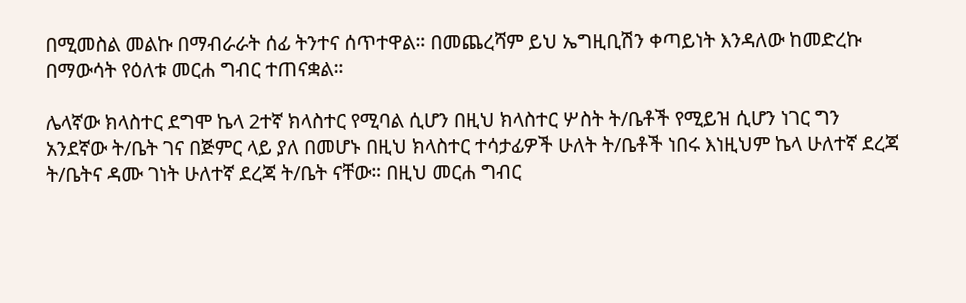በሚመስል መልኩ በማብራራት ሰፊ ትንተና ሰጥተዋል። በመጨረሻም ይህ ኤግዚቢሽን ቀጣይነት እንዳለው ከመድረኩ በማውሳት የዕለቱ መርሐ ግብር ተጠናቋል።

ሌላኛው ክላስተር ደግሞ ኬላ 2ተኛ ክላስተር የሚባል ሲሆን በዚህ ክላስተር ሦስት ት/ቤቶች የሚይዝ ሲሆን ነገር ግን አንደኛው ት/ቤት ገና በጅምር ላይ ያለ በመሆኑ በዚህ ክላስተር ተሳታፊዎች ሁለት ት/ቤቶች ነበሩ እነዚህም ኬላ ሁለተኛ ደረጃ ት/ቤትና ዳሙ ገነት ሁለተኛ ደረጃ ት/ቤት ናቸው። በዚህ መርሐ ግብር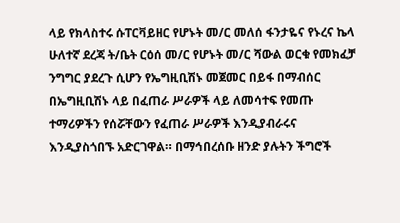ላይ የክላስተሩ ሱፐርቫይዘር የሆኑት መ/ር መለሰ ፋንታዬና የኑረና ኬላ ሁለተኛ ደረጃ ት/ቤት ርዕሰ መ/ር የሆኑት መ/ር ሻውል ወርቁ የመክፈቻ ንግግር ያደረጉ ሲሆን የኤግዚቢሽኑ መጀመር በይፋ በማብሰር በኤግዚቢሽኑ ላይ በፈጠራ ሥራዎች ላይ ለመሳተፍ የመጡ ተማሪዎችን የሰሯቸውን የፈጠራ ሥራዎች እንዲያብራሩና እንዲያስጎበኙ አድርገዋል። በማኅበረሰቡ ዘንድ ያሉትን ችግሮች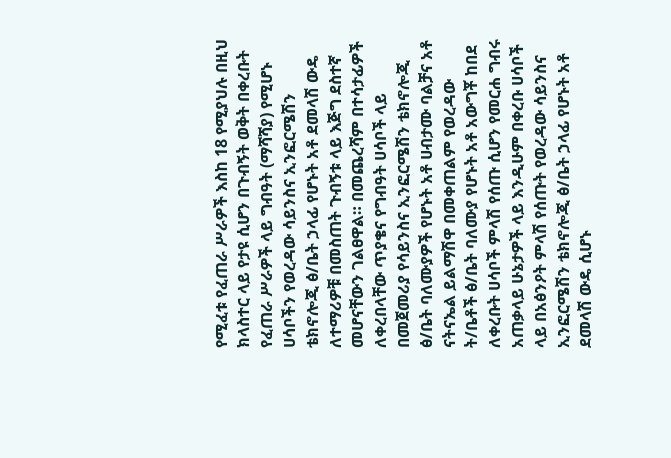የሚፈቱ የፈጠራ ሥራዎች እስከ 18 የሚያህሉ በዚህ ክላስተር ላይ የታዩ ሲሆን በጉብኝት ወቅት በቀረቡት የፈጠራ ሥራዎች ላይ ግብዓት (ማሻሻያ) የሚሆኑ ሀሳቦችን የወረዳው ሳይንስና ኢንፎርሜሽን ቴክኖሎጂ ፅ/ቤት ኃላፊ የሆኑት አቶ ደመላሽ ውዴ ለተማሪዎቹ በመስጠት ጉብኝቱ ላይ እጅግ ደስተኛ መሆናቸውን ገልፀዋል። በመጨረሻም በተሳታፊዎች ለቀረበላቸው ጥያቄና የግብዓት ሀሳቦች ላይ በመጀመሪያ የሳይንስና ኢንፎርሜሽን ቴክኖሎጂ ፅ/ቤት ባለሙያዎች የሆኑት አቶ ሀብታሙ ባልቻና አቶ ናትናኤል ይልማሽዋ በመቀጠልም የወረዳው ት/ቤቶች ፅ/ቤት ባለሙያ የሆኑት አቶ አውግቾ ከበደ ለቀረቡት ሀሳቦች ምላሽ የሰጡ ሲሆን የመርሐ ግብሩ አጠቃላይ ሁኔታዎች ላይ እንዲሁም በቀረቡ ሀሳቦች ላይ በአፅንዖት ምላሽ የሰጡት የወረዳው ሳይንስና ኢንፎርሜሽን ቴክኖሎጂ ፅ/ቤት ኃላፊ የሆኑት አቶ ደመላሽ ውዴ ሲሆኑ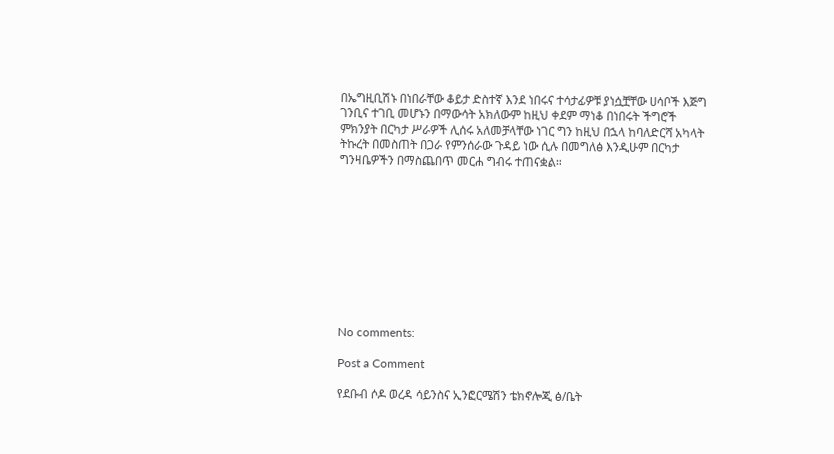በኤግዚቢሽኑ በነበራቸው ቆይታ ድስተኛ እንደ ነበሩና ተሳታፊዎቹ ያነሷቿቸው ሀሳቦች እጅግ ገንቢና ተገቢ መሆኑን በማውሳት አክለውም ከዚህ ቀደም ማነቆ በነበሩት ችግሮች ምክንያት በርካታ ሥራዎች ሊሰሩ አለመቻላቸው ነገር ግን ከዚህ በኋላ ከባለድርሻ አካላት ትኩረት በመስጠት በጋራ የምንሰራው ጉዳይ ነው ሲሉ በመግለፅ እንዲሁም በርካታ ግንዛቤዎችን በማስጨበጥ መርሐ ግብሩ ተጠናቋል።










No comments:

Post a Comment

የደቡብ ሶዶ ወረዳ ሳይንስና ኢንፎርሜሽን ቴክኖሎጂ ፅ/ቤት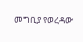መግቢያ የወረዳው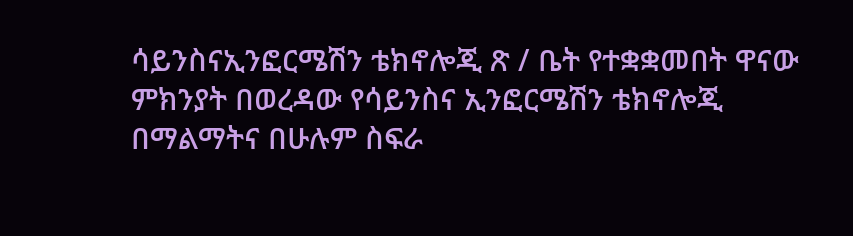ሳይንስናኢንፎርሜሽን ቴክኖሎጂ ጽ / ቤት የተቋቋመበት ዋናው ምክንያት በወረዳው የሳይንስና ኢንፎርሜሽን ቴክኖሎጂ በማልማትና በሁሉም ስፍራ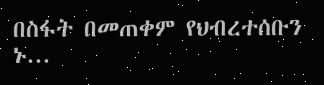በስፋት በመጠቀም የህብረተሰቡን ኑ...